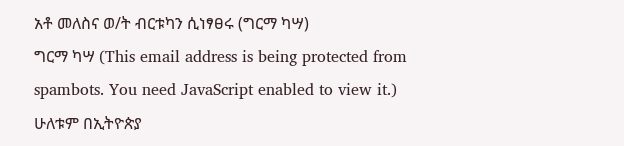አቶ መለስና ወ/ት ብርቱካን ሲነፃፀሩ (ግርማ ካሣ)
ግርማ ካሣ (This email address is being protected from spambots. You need JavaScript enabled to view it.)
ሁለቱም በኢትዮጵያ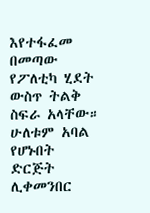እየተፋፈመ በመጣው የፖለቲካ ሂደት ውስጥ ትልቅ ስፍራ አላቸው። ሁለቱም አባል የሆኑበት ድርጅት ሊቀመንበር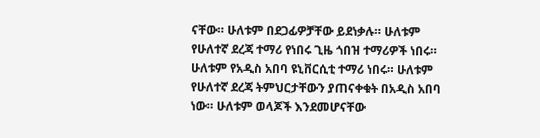ናቸው። ሁለቱም በደጋፊዎቻቸው ይደነቃሉ። ሁለቱም የሁለተኛ ደረጃ ተማሪ የነበሩ ጊዜ ጎበዝ ተማሪዎች ነበሩ። ሁለቱም የአዲስ አበባ ዩኒቨርሲቲ ተማሪ ነበሩ። ሁለቱም የሁለተኛ ደረጃ ትምህርታቸውን ያጠናቀቁት በአዲስ አበባ ነው። ሁለቱም ወላጆች እንደመሆናቸው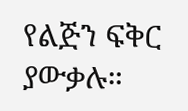የልጅን ፍቅር ያውቃሉ።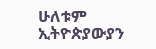ሁለቱም ኢትዮጵያውያን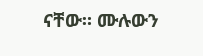ናቸው። ሙሉውን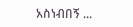አስነብበኝ ...